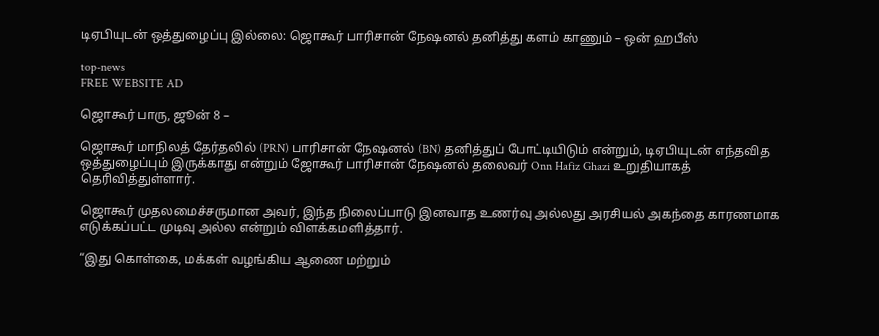டிஏபியுடன் ஒத்துழைப்பு இல்லை: ஜொகூர் பாரிசான் நேஷனல் தனித்து களம் காணும் – ஒன் ஹபீஸ்

top-news
FREE WEBSITE AD

ஜொகூர் பாரு, ஜூன் 8 –

ஜொகூர் மாநிலத் தேர்தலில் (PRN) பாரிசான் நேஷனல் (BN) தனித்துப் போட்டியிடும் என்றும், டிஏபியுடன் எந்தவித ஒத்துழைப்பும் இருக்காது என்றும் ஜோகூர் பாரிசான் நேஷனல் தலைவர் Onn Hafiz Ghazi உறுதியாகத் தெரிவித்துள்ளார்.

ஜொகூர் முதலமைச்சருமான அவர், இந்த நிலைப்பாடு இனவாத உணர்வு அல்லது அரசியல் அகந்தை காரணமாக எடுக்கப்பட்ட முடிவு அல்ல என்றும் விளக்கமளித்தார்.

“இது கொள்கை, மக்கள் வழங்கிய ஆணை மற்றும்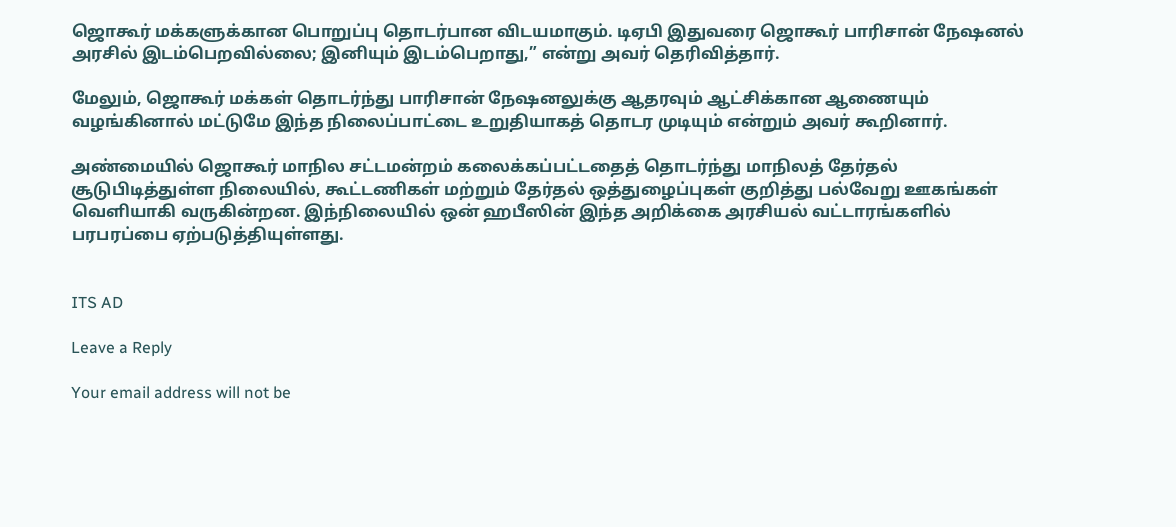ஜொகூர் மக்களுக்கான பொறுப்பு தொடர்பான விடயமாகும். டிஏபி இதுவரை ஜொகூர் பாரிசான் நேஷனல் அரசில் இடம்பெறவில்லை; இனியும் இடம்பெறாது,” என்று அவர் தெரிவித்தார்.

மேலும், ஜொகூர் மக்கள் தொடர்ந்து பாரிசான் நேஷனலுக்கு ஆதரவும் ஆட்சிக்கான ஆணையும் வழங்கினால் மட்டுமே இந்த நிலைப்பாட்டை உறுதியாகத் தொடர முடியும் என்றும் அவர் கூறினார்.

அண்மையில் ஜொகூர் மாநில சட்டமன்றம் கலைக்கப்பட்டதைத் தொடர்ந்து மாநிலத் தேர்தல் சூடுபிடித்துள்ள நிலையில், கூட்டணிகள் மற்றும் தேர்தல் ஒத்துழைப்புகள் குறித்து பல்வேறு ஊகங்கள் வெளியாகி வருகின்றன. இந்நிலையில் ஒன் ஹபீஸின் இந்த அறிக்கை அரசியல் வட்டாரங்களில் பரபரப்பை ஏற்படுத்தியுள்ளது.


ITS AD

Leave a Reply

Your email address will not be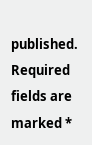published. Required fields are marked *